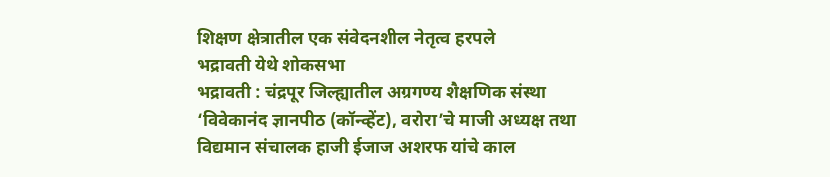शिक्षण क्षेत्रातील एक संवेदनशील नेतृत्व हरपले
भद्रावती येथे शोकसभा
भद्रावती : चंद्रपूर जिल्ह्यातील अग्रगण्य शैक्षणिक संस्था ‘विवेकानंद ज्ञानपीठ (कॉन्व्हेंट), वरोरा’चे माजी अध्यक्ष तथा विद्यमान संचालक हाजी ईजाज अशरफ यांचे काल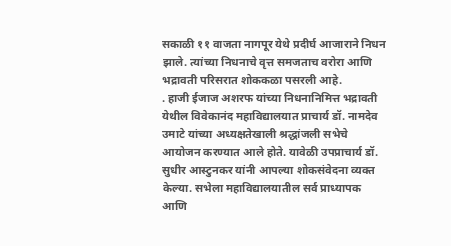सकाळी ११ वाजता नागपूर येथे प्रदीर्घ आजाराने निधन झाले. त्यांच्या निधनाचे वृत्त समजताच वरोरा आणि भद्रावती परिसरात शोककळा पसरली आहे.
. हाजी ईजाज अशरफ यांच्या निधनानिमित्त भद्रावती येथील विवेकानंद महाविद्यालयात प्राचार्य डॉ. नामदेव उमाटे यांच्या अध्यक्षतेखाली श्रद्धांजली सभेचे आयोजन करण्यात आले होते. यावेळी उपप्राचार्य डॉ. सुधीर आस्टुनकर यांनी आपल्या शोकसंवेदना व्यक्त केल्या. सभेला महाविद्यालयातील सर्व प्राध्यापक आणि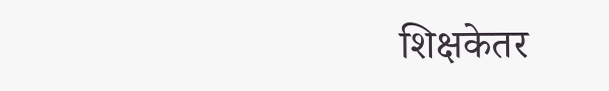शिक्षकेतर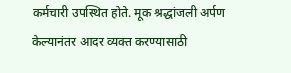कर्मचारी उपस्थित होते. मूक श्रद्धांजली अर्पण केल्यानंतर आदर व्यक्त करण्यासाठी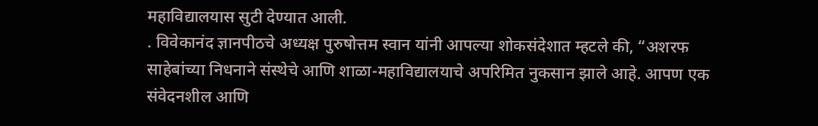महाविद्यालयास सुटी देण्यात आली.
. विवेकानंद ज्ञानपीठचे अध्यक्ष पुरुषोत्तम स्वान यांनी आपल्या शोकसंदेशात म्हटले की, “अशरफ साहेबांच्या निधनाने संस्थेचे आणि शाळा-महाविद्यालयाचे अपरिमित नुकसान झाले आहे. आपण एक संवेदनशील आणि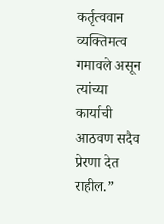कर्तृत्ववान व्यक्तिमत्व गमावले असून त्यांच्या कार्याची आठवण सदैव प्रेरणा देत राहील.”